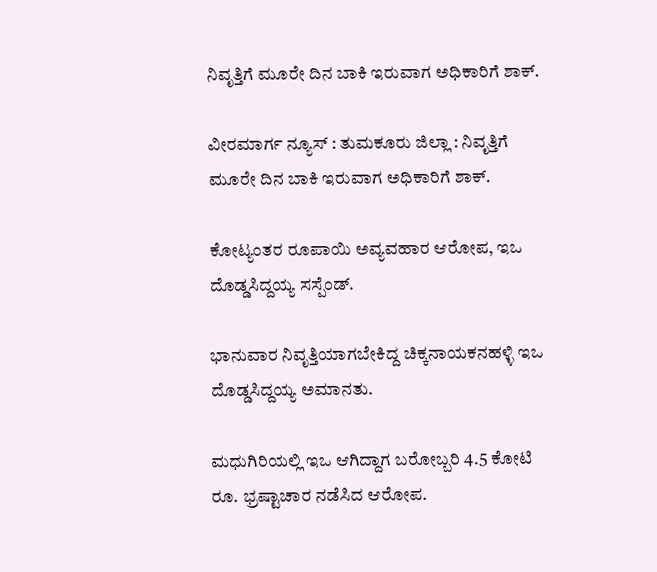ನಿವೃತ್ತಿಗೆ ಮೂರೇ ದಿನ ಬಾಕಿ ಇರುವಾಗ ಅಧಿಕಾರಿಗೆ ಶಾಕ್.

ವೀರಮಾರ್ಗ ನ್ಯೂಸ್ : ತುಮಕೂರು ಜಿಲ್ಲಾ : ನಿವೃತ್ತಿಗೆ ಮೂರೇ ದಿನ ಬಾಕಿ ಇರುವಾಗ ಅಧಿಕಾರಿಗೆ ಶಾಕ್.

ಕೋಟ್ಯಂತರ ರೂಪಾಯಿ ಅವ್ಯವಹಾರ ಆರೋಪ, ಇಒ ದೊಡ್ಡಸಿದ್ದಯ್ಯ ಸಸ್ಪೆಂಡ್.

ಭಾನುವಾರ ನಿವೃತ್ತಿಯಾಗಬೇಕಿದ್ದ ಚಿಕ್ಕನಾಯಕನಹಳ್ಳಿ ಇಒ ದೊಡ್ಡಸಿದ್ದಯ್ಯ ಅಮಾನತು.

ಮಧುಗಿರಿಯಲ್ಲಿ ಇಒ ಆಗಿದ್ದಾಗ ಬರೋಬ್ಬರಿ 4.5 ಕೋಟಿ ರೂ. ಭ್ರಷ್ಟಾಚಾರ ನಡೆಸಿದ ಆರೋಪ.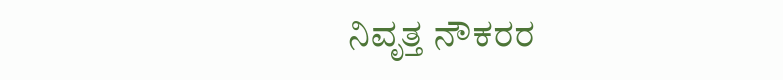ನಿವೃತ್ತ ನೌಕರರ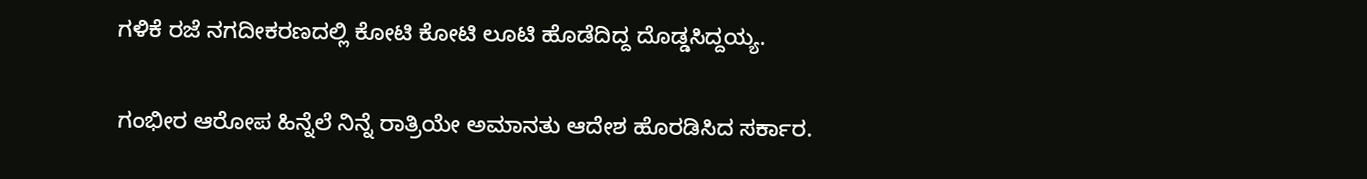ಗಳಿಕೆ ರಜೆ ನಗದೀಕರಣದಲ್ಲಿ ಕೋಟಿ ಕೋಟಿ ಲೂಟಿ ಹೊಡೆದಿದ್ದ ದೊಡ್ಡಸಿದ್ದಯ್ಯ.

ಗಂಭೀರ ಆರೋಪ ಹಿನ್ನೆಲೆ ನಿನ್ನೆ ರಾತ್ರಿಯೇ ಅಮಾನತು ಆದೇಶ ಹೊರಡಿಸಿದ ಸರ್ಕಾರ.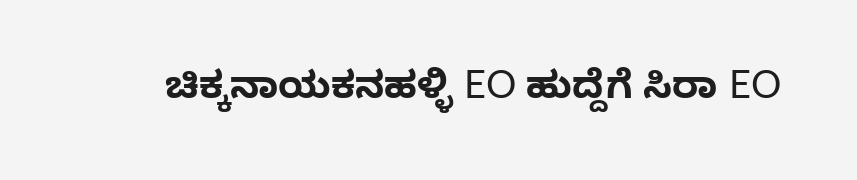ಚಿಕ್ಕನಾಯಕನಹಳ್ಳಿ EO ಹುದ್ದೆಗೆ ಸಿರಾ EO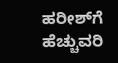ಹರೀಶ್‌ಗೆ ಹೆಚ್ಚುವರಿ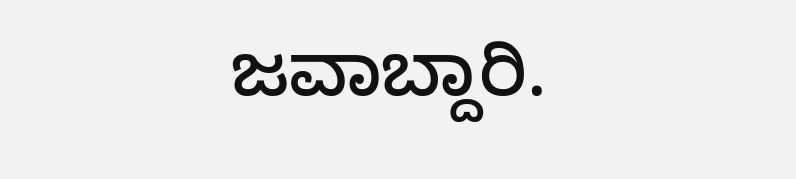ಜವಾಬ್ದಾರಿ.